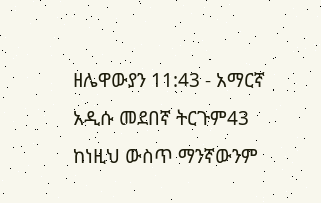ዘሌዋውያን 11:43 - አማርኛ አዲሱ መደበኛ ትርጉም43 ከነዚህ ውስጥ ማንኛውንም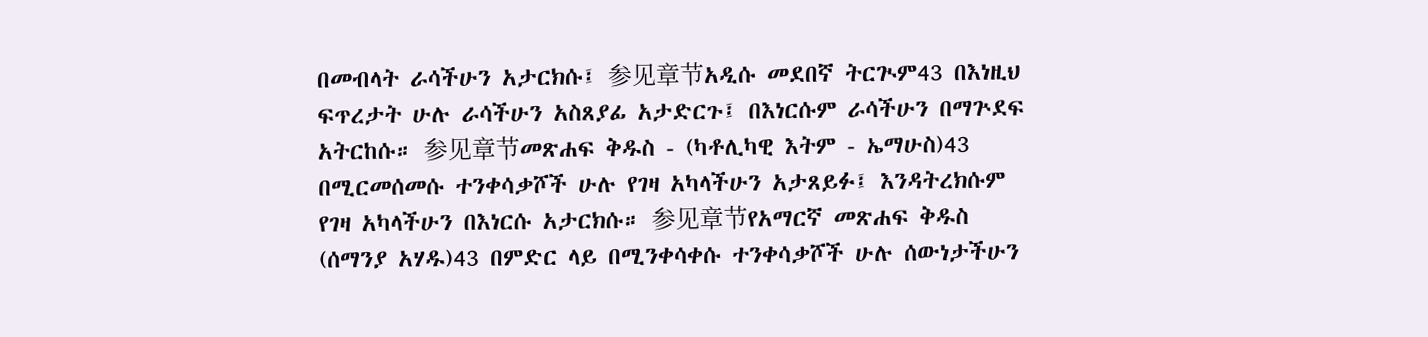በመብላት ራሳችሁን አታርክሱ፤ 参见章节አዲሱ መደበኛ ትርጒም43 በእነዚህ ፍጥረታት ሁሉ ራሳችሁን አስጸያፊ አታድርጉ፤ በእነርሱም ራሳችሁን በማጕደፍ አትርከሱ። 参见章节መጽሐፍ ቅዱስ - (ካቶሊካዊ እትም - ኤማሁስ)43 በሚርመሰመሱ ተንቀሳቃሾች ሁሉ የገዛ አካላችሁን አታጸይፉ፤ እንዳትረክሱም የገዛ አካላችሁን በእነርሱ አታርክሱ። 参见章节የአማርኛ መጽሐፍ ቅዱስ (ሰማንያ አሃዱ)43 በምድር ላይ በሚንቀሳቀሱ ተንቀሳቃሾች ሁሉ ሰውነታችሁን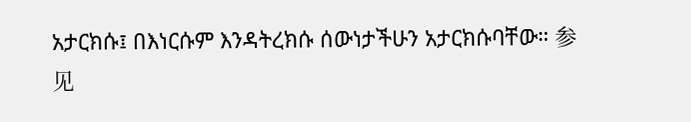አታርክሱ፤ በእነርሱም እንዳትረክሱ ሰውነታችሁን አታርክሱባቸው። 参见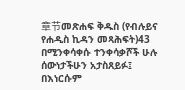章节መጽሐፍ ቅዱስ (የብሉይና የሐዲስ ኪዳን መጻሕፍት)43 በሚንቀሳቀሱ ተንቀሳቃሾች ሁሉ ሰውነታችሁን አታስጸይፉ፤ በእነርሱም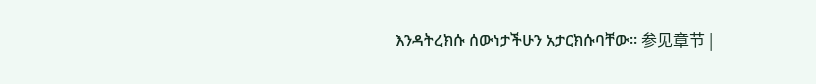እንዳትረክሱ ሰውነታችሁን አታርክሱባቸው። 参见章节 |